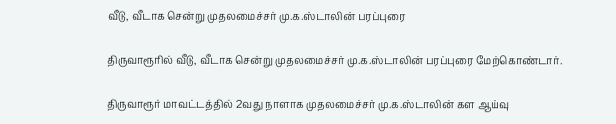வீடு, வீடாக சென்று முதலமைச்சர் மு.க.ஸ்டாலின் பரப்புரை

திருவாரூரில் வீடு, வீடாக சென்று முதலமைச்சர் மு.க.ஸ்டாலின் பரப்புரை மேற்கொண்டார்.

திருவாரூர் மாவட்டத்தில் 2வது நாளாக முதலமைச்சர் மு.க.ஸ்டாலின் கள ஆய்வு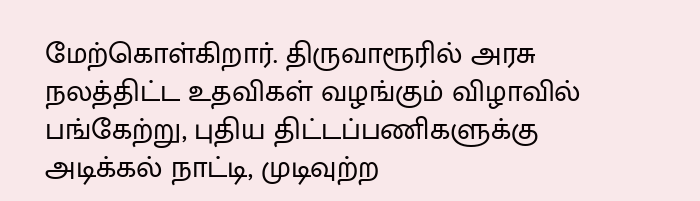மேற்கொள்கிறார். திருவாரூரில் அரசு நலத்திட்ட உதவிகள் வழங்கும் விழாவில் பங்கேற்று, புதிய திட்டப்பணிகளுக்கு அடிக்கல் நாட்டி, முடிவுற்ற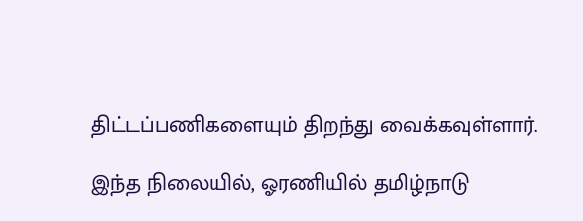திட்டப்பணிகளையும் திறந்து வைக்கவுள்ளார்.

இந்த நிலையில், ஓரணியில் தமிழ்நாடு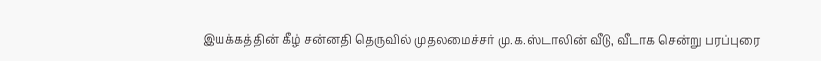இயக்கத்தின் கீழ் சன்னதி தெருவில் முதலமைச்சர் மு.க.ஸ்டாலின் வீடு, வீடாக சென்று பரப்புரை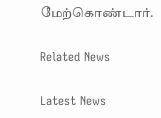மேற்கொண்டார்.

Related News

Latest News